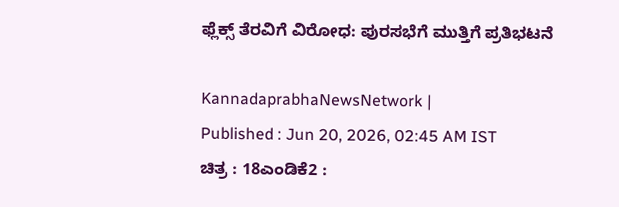ಫ್ಲೆಕ್ಸ್ ತೆರವಿಗೆ ವಿರೋಧ: ಪುರಸಭೆಗೆ ಮುತ್ತಿಗೆ ಪ್ರತಿಭಟನೆ

KannadaprabhaNewsNetwork |
Published : Jun 20, 2026, 02:45 AM IST
ಚಿತ್ರ : 18ಎಂಡಿಕೆ2 :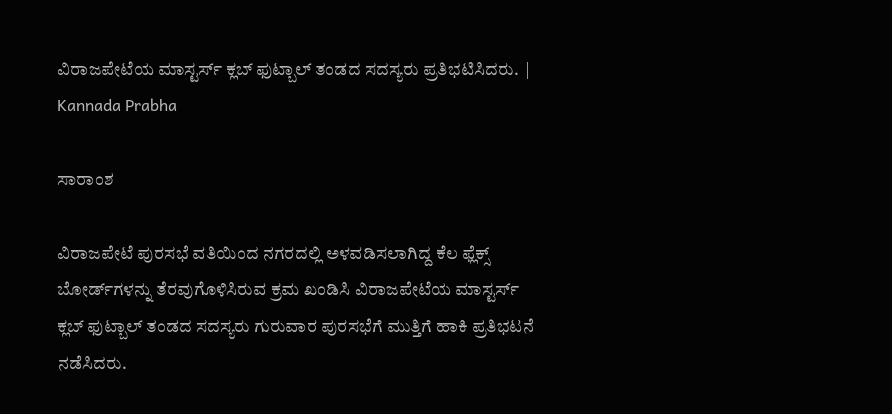ವಿರಾಜಪೇಟೆಯ ಮಾಸ್ಟರ್ಸ್ ಕ್ಲಬ್ ಫುಟ್ಬಾಲ್ ತಂಡದ ಸದಸ್ಯರು ಪ್ರತಿಭಟಿಸಿದರು.  | Kannada Prabha

ಸಾರಾಂಶ

ವಿರಾಜಪೇಟೆ ಪುರಸಭೆ ವತಿಯಿಂದ ನಗರದಲ್ಲಿ ಅಳವಡಿಸಲಾಗಿದ್ದ ಕೆಲ ಫ್ಲೆಕ್ಸ್ ಬೋರ್ಡ್‌ಗಳನ್ನು ತೆರವುಗೊಳಿಸಿರುವ ಕ್ರಮ ಖಂಡಿಸಿ ವಿರಾಜಪೇಟೆಯ ಮಾಸ್ಟರ್ಸ್ ಕ್ಲಬ್ ಫುಟ್ಬಾಲ್ ತಂಡದ ಸದಸ್ಯರು ಗುರುವಾರ ಪುರಸಭೆಗೆ ಮುತ್ತಿಗೆ ಹಾಕಿ ಪ್ರತಿಭಟನೆ ನಡೆಸಿದರು.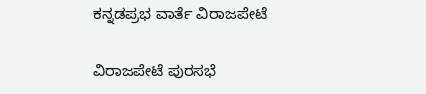ಕನ್ನಡಪ್ರಭ ವಾರ್ತೆ ವಿರಾಜಪೇಟೆ

ವಿರಾಜಪೇಟೆ ಪುರಸಭೆ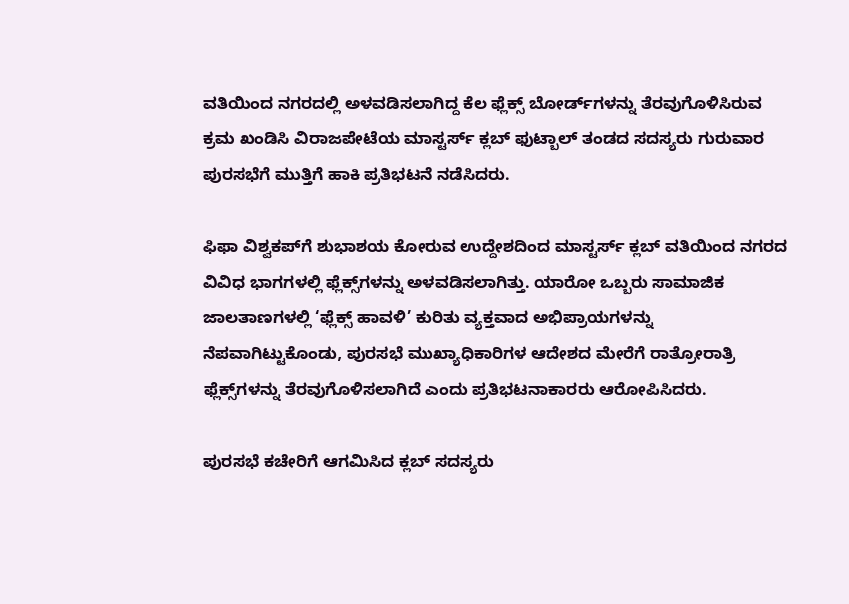ವತಿಯಿಂದ ನಗರದಲ್ಲಿ ಅಳವಡಿಸಲಾಗಿದ್ದ ಕೆಲ ಫ್ಲೆಕ್ಸ್ ಬೋರ್ಡ್‌ಗಳನ್ನು ತೆರವುಗೊಳಿಸಿರುವ ಕ್ರಮ ಖಂಡಿಸಿ ವಿರಾಜಪೇಟೆಯ ಮಾಸ್ಟರ್ಸ್ ಕ್ಲಬ್ ಫುಟ್ಬಾಲ್ ತಂಡದ ಸದಸ್ಯರು ಗುರುವಾರ ಪುರಸಭೆಗೆ ಮುತ್ತಿಗೆ ಹಾಕಿ ಪ್ರತಿಭಟನೆ ನಡೆಸಿದರು.

ಫಿಫಾ ವಿಶ್ವಕಪ್‌ಗೆ ಶುಭಾಶಯ ಕೋರುವ ಉದ್ದೇಶದಿಂದ ಮಾಸ್ಟರ್ಸ್ ಕ್ಲಬ್ ವತಿಯಿಂದ ನಗರದ ವಿವಿಧ ಭಾಗಗಳಲ್ಲಿ ಫ್ಲೆಕ್ಸ್‌ಗಳನ್ನು ಅಳವಡಿಸಲಾಗಿತ್ತು. ಯಾರೋ ಒಬ್ಬರು ಸಾಮಾಜಿಕ ಜಾಲತಾಣಗಳಲ್ಲಿ ‘ಫ್ಲೆಕ್ಸ್ ಹಾವಳಿ’ ಕುರಿತು ವ್ಯಕ್ತವಾದ ಅಭಿಪ್ರಾಯಗಳನ್ನು ನೆಪವಾಗಿಟ್ಟುಕೊಂಡು, ಪುರಸಭೆ ಮುಖ್ಯಾಧಿಕಾರಿಗಳ ಆದೇಶದ ಮೇರೆಗೆ ರಾತ್ರೋರಾತ್ರಿ ಫ್ಲೆಕ್ಸ್‌ಗಳನ್ನು ತೆರವುಗೊಳಿಸಲಾಗಿದೆ ಎಂದು ಪ್ರತಿಭಟನಾಕಾರರು ಆರೋಪಿಸಿದರು.

ಪುರಸಭೆ ಕಚೇರಿಗೆ ಆಗಮಿಸಿದ ಕ್ಲಬ್ ಸದಸ್ಯರು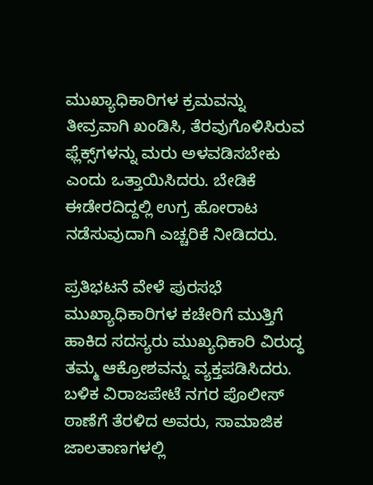ಮುಖ್ಯಾಧಿಕಾರಿಗಳ ಕ್ರಮವನ್ನು ತೀವ್ರವಾಗಿ ಖಂಡಿಸಿ, ತೆರವುಗೊಳಿಸಿರುವ ಫ್ಲೆಕ್ಸ್‌ಗಳನ್ನು ಮರು ಅಳವಡಿಸಬೇಕು ಎಂದು ಒತ್ತಾಯಿಸಿದರು. ಬೇಡಿಕೆ ಈಡೇರದಿದ್ದಲ್ಲಿ ಉಗ್ರ ಹೋರಾಟ ನಡೆಸುವುದಾಗಿ ಎಚ್ಚರಿಕೆ ನೀಡಿದರು.

ಪ್ರತಿಭಟನೆ ವೇಳೆ ಪುರಸಭೆ ಮುಖ್ಯಾಧಿಕಾರಿಗಳ ಕಚೇರಿಗೆ ಮುತ್ತಿಗೆ ಹಾಕಿದ ಸದಸ್ಯರು ಮುಖ್ಯಧಿಕಾರಿ ವಿರುದ್ಧ ತಮ್ಮ ಆಕ್ರೋಶವನ್ನು ವ್ಯಕ್ತಪಡಿಸಿದರು. ಬಳಿಕ ವಿರಾಜಪೇಟೆ ನಗರ ಪೊಲೀಸ್ ಠಾಣೆಗೆ ತೆರಳಿದ ಅವರು, ಸಾಮಾಜಿಕ ಜಾಲತಾಣಗಳಲ್ಲಿ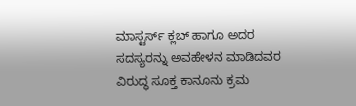ಮಾಸ್ಟರ್ಸ್ ಕ್ಲಬ್ ಹಾಗೂ ಅದರ ಸದಸ್ಯರನ್ನು ಅವಹೇಳನ ಮಾಡಿದವರ ವಿರುದ್ಧ ಸೂಕ್ತ ಕಾನೂನು ಕ್ರಮ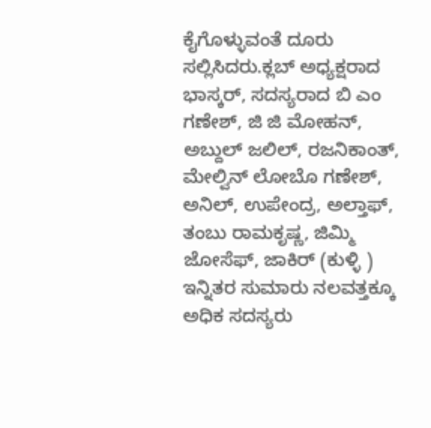ಕೈಗೊಳ್ಳುವಂತೆ ದೂರು ಸಲ್ಲಿಸಿದರು.ಕ್ಲಬ್ ಅಧ್ಯಕ್ಷರಾದ ಭಾಸ್ಕರ್, ಸದಸ್ಯರಾದ ಬಿ ಎಂ ಗಣೇಶ್, ಜಿ ಜಿ ಮೋಹನ್, ಅಬ್ದುಲ್ ಜಲಿಲ್, ರಜನಿಕಾಂತ್, ಮೇಲ್ವಿನ್ ಲೋಬೊ ಗಣೇಶ್, ಅನಿಲ್, ಉಪೇಂದ್ರ, ಅಲ್ತಾಫ್, ತಂಬು ರಾಮಕೃಷ್ಣ, ಜಿಮ್ಮಿ ಜೋಸೆಫ್, ಜಾಕಿರ್ (ಕುಳ್ಳಿ ) ಇನ್ನಿತರ ಸುಮಾರು ನಲವತ್ತಕ್ಕೂ ಅಧಿಕ ಸದಸ್ಯರು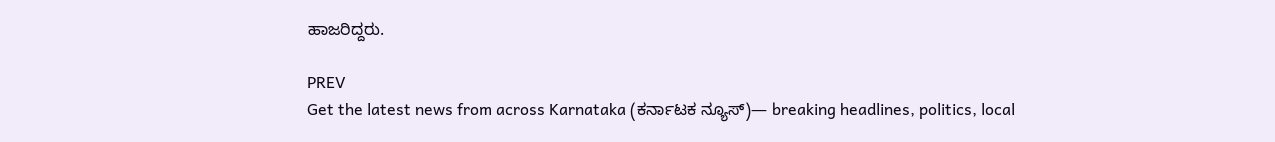ಹಾಜರಿದ್ದರು.

PREV
Get the latest news from across Karnataka (ಕರ್ನಾಟಕ ನ್ಯೂಸ್)— breaking headlines, politics, local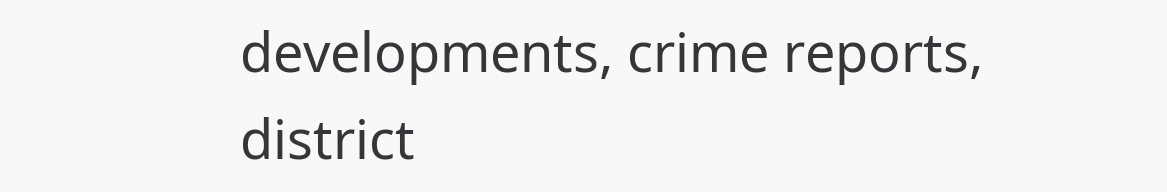developments, crime reports, district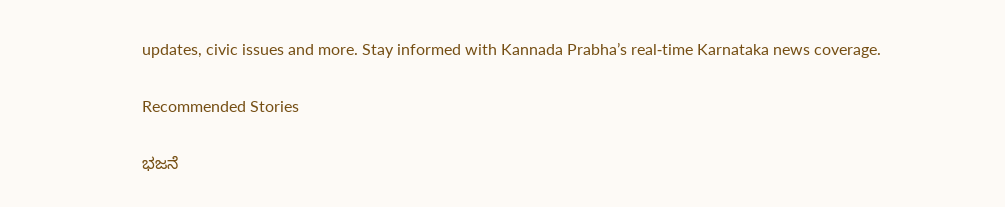updates, civic issues and more. Stay informed with Kannada Prabha’s real‑time Karnataka news coverage.

Recommended Stories

ಭಜನೆ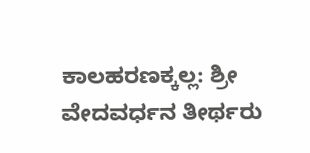ಕಾಲಹರಣಕ್ಕಲ್ಲ: ಶ್ರೀ ವೇದವರ್ಧನ ತೀರ್ಥರು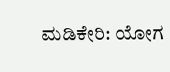ಮಡಿಕೇರಿ: ಯೋಗ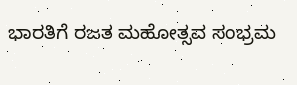ಭಾರತಿಗೆ ರಜತ ಮಹೋತ್ಸವ ಸಂಭ್ರಮ